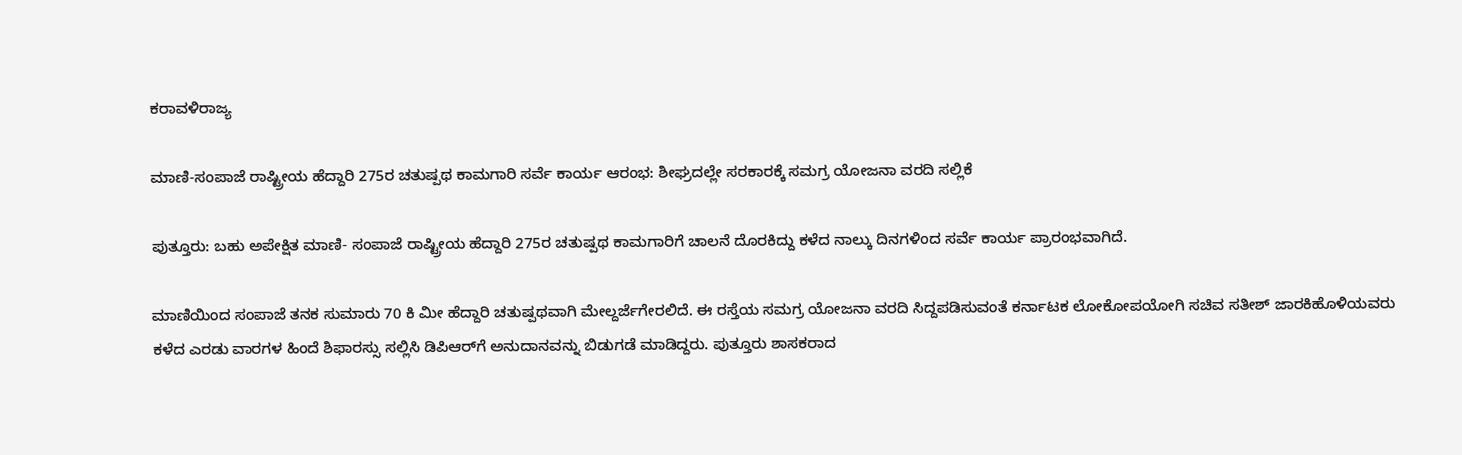ಕರಾವಳಿರಾಜ್ಯ

ಮಾಣಿ-ಸಂಪಾಜೆ ರಾಷ್ಟ್ರೀಯ ಹೆದ್ದಾರಿ 275ರ ಚತುಷ್ಪಥ ಕಾಮಗಾರಿ ಸರ್ವೆ ಕಾರ್ಯ ಆರಂಭ: ಶೀಘ್ರದಲ್ಲೇ ಸರಕಾರಕ್ಕೆ ಸಮಗ್ರ ಯೋಜನಾ ವರದಿ ಸಲ್ಲಿಕೆ

ಪುತ್ತೂರು: ಬಹು ಅಪೇಕ್ಷಿತ ಮಾಣಿ- ಸಂಪಾಜೆ ರಾಷ್ಟ್ರೀಯ ಹೆದ್ದಾರಿ 275ರ ಚತುಷ್ಪಥ ಕಾಮಗಾರಿಗೆ ಚಾಲನೆ ದೊರಕಿದ್ದು ಕಳೆದ ನಾಲ್ಕು ದಿನಗಳಿಂದ ಸರ್ವೆ ಕಾರ್ಯ ಪ್ರಾರಂಭವಾಗಿದೆ.

ಮಾಣಿಯಿಂದ ಸಂಪಾಜೆ ತನಕ ಸುಮಾರು 70 ಕಿ ಮೀ ಹೆದ್ದಾರಿ ಚತುಷ್ಪಥವಾಗಿ ಮೇಲ್ದರ್ಜೆಗೇರಲಿದೆ. ಈ ರಸ್ತೆಯ ಸಮಗ್ರ ಯೋಜನಾ ವರದಿ ಸಿದ್ದಪಡಿಸುವಂತೆ ಕರ್ನಾಟಕ ಲೋಕೋಪಯೋಗಿ ಸಚಿವ ಸತೀಶ್ ಜಾರಕಿಹೊಳಿಯವರು ಕಳೆದ ಎರಡು ವಾರಗಳ ಹಿಂದೆ ಶಿಫಾರಸ್ಸು ಸಲ್ಲಿಸಿ ಡಿಪಿಆರ್‌ಗೆ ಅನುದಾನವನ್ನು ಬಿಡುಗಡೆ ಮಾಡಿದ್ದರು. ಪುತ್ತೂರು ಶಾಸಕರಾದ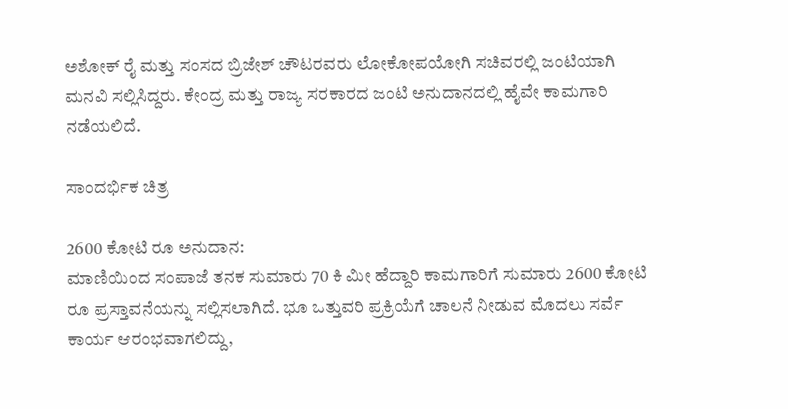ಅಶೋಕ್ ರೈ ಮತ್ತು ಸಂಸದ ಬ್ರಿಜೇಶ್ ಚೌಟರವರು ಲೋಕೋಪಯೋಗಿ ಸಚಿವರಲ್ಲಿ ಜಂಟಿಯಾಗಿ ಮನವಿ ಸಲ್ಲಿಸಿದ್ದರು. ಕೇಂದ್ರ ಮತ್ತು ರಾಜ್ಯ ಸರಕಾರದ ಜಂಟಿ ಅನುದಾನದಲ್ಲಿ ಹೈವೇ ಕಾಮಗಾರಿ ನಡೆಯಲಿದೆ.

ಸಾಂದರ್ಭಿಕ ಚಿತ್ರ

2600 ಕೋಟಿ ರೂ ಅನುದಾನ:
ಮಾಣಿಯಿಂದ ಸಂಪಾಜೆ ತನಕ ಸುಮಾರು 70 ಕಿ ಮೀ ಹೆದ್ದಾರಿ ಕಾಮಗಾರಿಗೆ ಸುಮಾರು 2600 ಕೋಟಿ ರೂ ಪ್ರಸ್ತಾವನೆಯನ್ನು ಸಲ್ಲಿಸಲಾಗಿದೆ. ಭೂ ಒತ್ತುವರಿ ಪ್ರಕ್ರಿಯೆಗೆ ಚಾಲನೆ ನೀಡುವ ಮೊದಲು ಸರ್ವೆ ಕಾರ್ಯ ಆರಂಭವಾಗಲಿದ್ದು,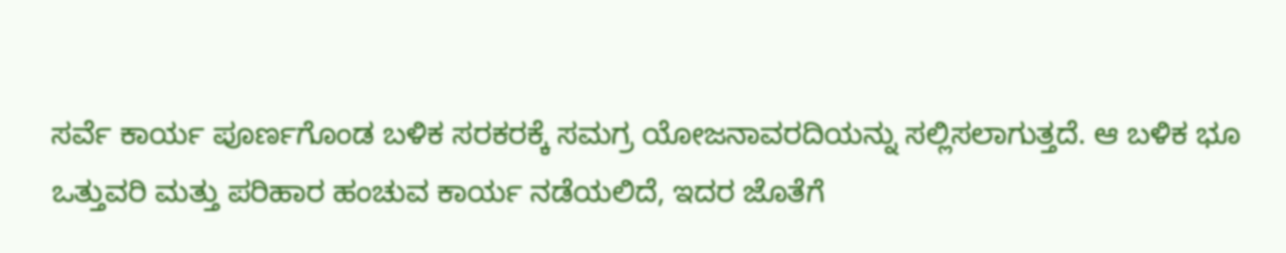ಸರ್ವೆ ಕಾರ್ಯ ಪೂರ್ಣಗೊಂಡ ಬಳಿಕ ಸರಕರಕ್ಕೆ ಸಮಗ್ರ ಯೋಜನಾವರದಿಯನ್ನು ಸಲ್ಲಿಸಲಾಗುತ್ತದೆ. ಆ ಬಳಿಕ ಭೂ ಒತ್ತುವರಿ ಮತ್ತು ಪರಿಹಾರ ಹಂಚುವ ಕಾರ್ಯ ನಡೆಯಲಿದೆ, ಇದರ ಜೊತೆಗೆ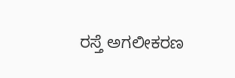ರಸ್ತೆ ಅಗಲೀಕರಣ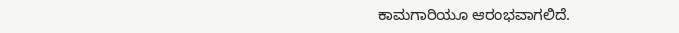ಕಾಮಗಾರಿಯೂ ಆರಂಭವಾಗಲಿದೆ.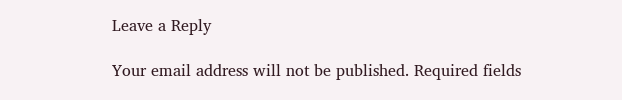Leave a Reply

Your email address will not be published. Required fields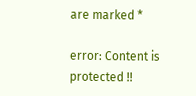are marked *

error: Content is protected !!